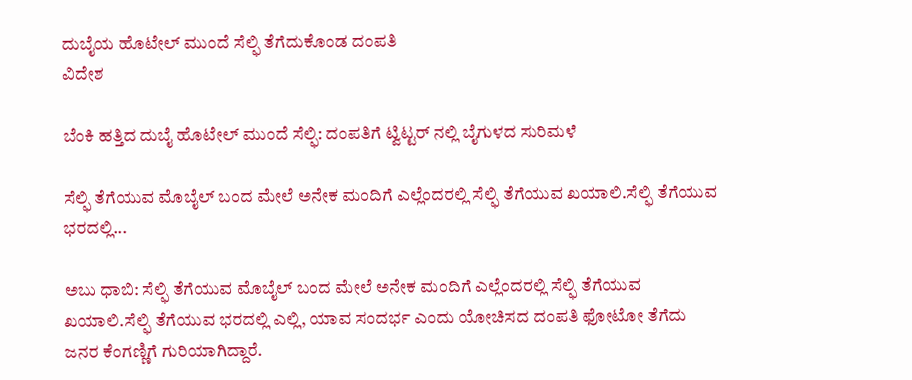ದುಬೈಯ ಹೊಟೇಲ್ ಮುಂದೆ ಸೆಲ್ಫಿ ತೆಗೆದುಕೊಂಡ ದಂಪತಿ
ವಿದೇಶ

ಬೆಂಕಿ ಹತ್ತಿದ ದುಬೈ ಹೊಟೇಲ್ ಮುಂದೆ ಸೆಲ್ಫಿ: ದಂಪತಿಗೆ ಟ್ವಿಟ್ಟರ್ ನಲ್ಲಿ ಬೈಗುಳದ ಸುರಿಮಳೆ

ಸೆಲ್ಫಿ ತೆಗೆಯುವ ಮೊಬೈಲ್ ಬಂದ ಮೇಲೆ ಅನೇಕ ಮಂದಿಗೆ ಎಲ್ಲೆಂದರಲ್ಲಿ ಸೆಲ್ಫಿ ತೆಗೆಯುವ ಖಯಾಲಿ.ಸೆಲ್ಫಿ ತೆಗೆಯುವ ಭರದಲ್ಲಿ...

ಅಬು ಧಾಬಿ: ಸೆಲ್ಫಿ ತೆಗೆಯುವ ಮೊಬೈಲ್ ಬಂದ ಮೇಲೆ ಅನೇಕ ಮಂದಿಗೆ ಎಲ್ಲೆಂದರಲ್ಲಿ ಸೆಲ್ಫಿ ತೆಗೆಯುವ ಖಯಾಲಿ.ಸೆಲ್ಫಿ ತೆಗೆಯುವ ಭರದಲ್ಲಿ ಎಲ್ಲಿ, ಯಾವ ಸಂದರ್ಭ ಎಂದು ಯೋಚಿಸದ ದಂಪತಿ ಫೋಟೋ ತೆಗೆದು ಜನರ ಕೆಂಗಣ್ಣಿಗೆ ಗುರಿಯಾಗಿದ್ದಾರೆ.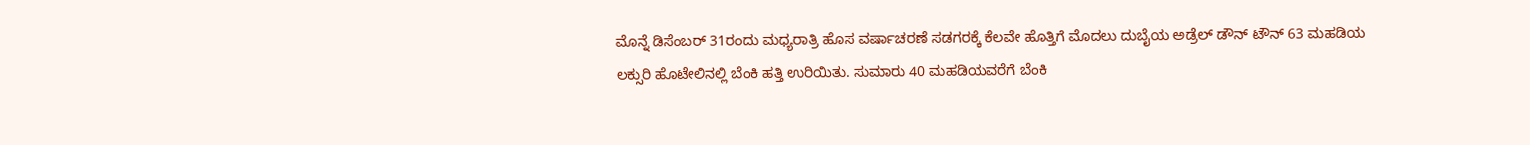ಮೊನ್ನೆ ಡಿಸೆಂಬರ್ 31ರಂದು ಮಧ್ಯರಾತ್ರಿ ಹೊಸ ವರ್ಷಾಚರಣೆ ಸಡಗರಕ್ಕೆ ಕೆಲವೇ ಹೊತ್ತಿಗೆ ಮೊದಲು ದುಬೈಯ ಅಡ್ರೆಲ್ ಡೌನ್ ಟೌನ್ 63 ಮಹಡಿಯ ಲಕ್ಸುರಿ ಹೊಟೇಲಿನಲ್ಲಿ ಬೆಂಕಿ ಹತ್ತಿ ಉರಿಯಿತು. ಸುಮಾರು 40 ಮಹಡಿಯವರೆಗೆ ಬೆಂಕಿ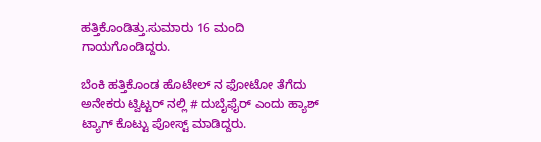ಹತ್ತಿಕೊಂಡಿತ್ತು.ಸುಮಾರು 16 ಮಂದಿ ಗಾಯಗೊಂಡಿದ್ದರು.

ಬೆಂಕಿ ಹತ್ತಿಕೊಂಡ ಹೊಟೇಲ್ ನ ಫೋಟೋ ತೆಗೆದು ಅನೇಕರು ಟ್ವಿಟ್ಟರ್ ನಲ್ಲಿ # ದುಬೈಫೈರ್ ಎಂದು ಹ್ಯಾಶ್ ಟ್ಯಾಗ್ ಕೊಟ್ಟು ಪೋಸ್ಟ್ ಮಾಡಿದ್ದರು.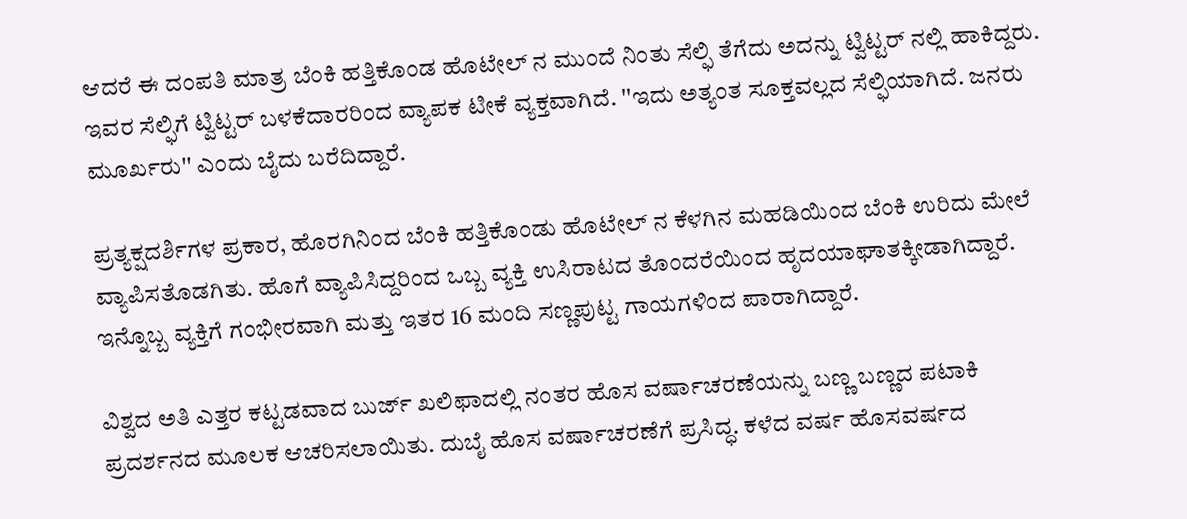ಆದರೆ ಈ ದಂಪತಿ ಮಾತ್ರ ಬೆಂಕಿ ಹತ್ತಿಕೊಂಡ ಹೊಟೇಲ್ ನ ಮುಂದೆ ನಿಂತು ಸೆಲ್ಫಿ ತೆಗೆದು ಅದನ್ನು ಟ್ವಿಟ್ಟರ್ ನಲ್ಲಿ ಹಾಕಿದ್ದರು. ಇವರ ಸೆಲ್ಫಿಗೆ ಟ್ವಿಟ್ಟರ್ ಬಳಕೆದಾರರಿಂದ ವ್ಯಾಪಕ ಟೀಕೆ ವ್ಯಕ್ತವಾಗಿದೆ. ''ಇದು ಅತ್ಯಂತ ಸೂಕ್ತವಲ್ಲದ ಸೆಲ್ಫಿಯಾಗಿದೆ. ಜನರು ಮೂರ್ಖರು'' ಎಂದು ಬೈದು ಬರೆದಿದ್ದಾರೆ.

ಪ್ರತ್ಯಕ್ಷದರ್ಶಿಗಳ ಪ್ರಕಾರ, ಹೊರಗಿನಿಂದ ಬೆಂಕಿ ಹತ್ತಿಕೊಂಡು ಹೊಟೇಲ್ ನ ಕೆಳಗಿನ ಮಹಡಿಯಿಂದ ಬೆಂಕಿ ಉರಿದು ಮೇಲೆ ವ್ಯಾಪಿಸತೊಡಗಿತು. ಹೊಗೆ ವ್ಯಾಪಿಸಿದ್ದರಿಂದ ಒಬ್ಬ ವ್ಯಕ್ತಿ ಉಸಿರಾಟದ ತೊಂದರೆಯಿಂದ ಹೃದಯಾಘಾತಕ್ಕೀಡಾಗಿದ್ದಾರೆ. ಇನ್ನೊಬ್ಬ ವ್ಯಕ್ತಿಗೆ ಗಂಭೀರವಾಗಿ ಮತ್ತು ಇತರ 16 ಮಂದಿ ಸಣ್ಣಪುಟ್ಟ ಗಾಯಗಳಿಂದ ಪಾರಾಗಿದ್ದಾರೆ.

ವಿಶ್ವದ ಅತಿ ಎತ್ತರ ಕಟ್ಟಡವಾದ ಬುರ್ಜ್ ಖಲಿಫಾದಲ್ಲಿ ನಂತರ ಹೊಸ ವರ್ಷಾಚರಣೆಯನ್ನು ಬಣ್ಣ ಬಣ್ಣದ ಪಟಾಕಿ ಪ್ರದರ್ಶನದ ಮೂಲಕ ಆಚರಿಸಲಾಯಿತು. ದುಬೈ ಹೊಸ ವರ್ಷಾಚರಣೆಗೆ ಪ್ರಸಿದ್ಧ. ಕಳೆದ ವರ್ಷ ಹೊಸವರ್ಷದ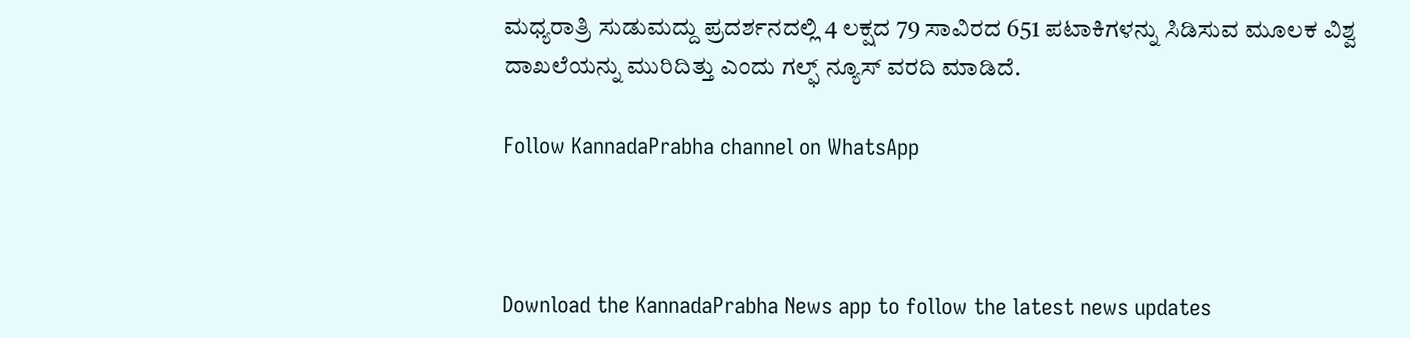ಮಧ್ಯರಾತ್ರಿ ಸುಡುಮದ್ದು ಪ್ರದರ್ಶನದಲ್ಲಿ 4 ಲಕ್ಷದ 79 ಸಾವಿರದ 651 ಪಟಾಕಿಗಳನ್ನು ಸಿಡಿಸುವ ಮೂಲಕ ವಿಶ್ವ ದಾಖಲೆಯನ್ನು ಮುರಿದಿತ್ತು ಎಂದು ಗಲ್ಫ್ ನ್ಯೂಸ್ ವರದಿ ಮಾಡಿದೆ.

Follow KannadaPrabha channel on WhatsApp



Download the KannadaPrabha News app to follow the latest news updates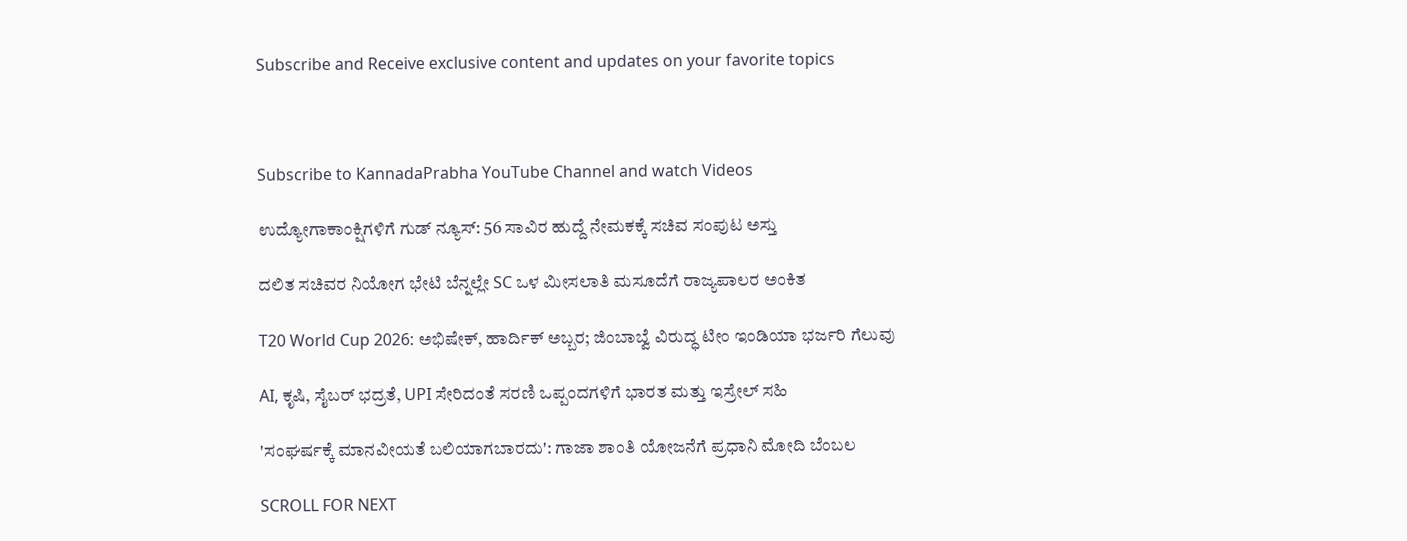Subscribe and Receive exclusive content and updates on your favorite topics



Subscribe to KannadaPrabha YouTube Channel and watch Videos

ಉದ್ಯೋಗಾಕಾಂಕ್ಷಿಗಳಿಗೆ ಗುಡ್ ನ್ಯೂಸ್: 56 ಸಾವಿರ ಹುದ್ದೆ ನೇಮಕಕ್ಕೆ ಸಚಿವ ಸಂಪುಟ ಅಸ್ತು

ದಲಿತ ಸಚಿವರ ನಿಯೋಗ ಭೇಟಿ ಬೆನ್ನಲ್ಲೇ SC ಒಳ ಮೀಸಲಾತಿ ಮಸೂದೆಗೆ ರಾಜ್ಯಪಾಲರ ಅಂಕಿತ

T20 World Cup 2026: ಅಭಿಷೇಕ್, ಹಾರ್ದಿಕ್ ಅಬ್ಬರ; ಜಿಂಬಾಬ್ವೆ ವಿರುದ್ಧ ಟೀಂ ಇಂಡಿಯಾ ಭರ್ಜರಿ ಗೆಲುವು

AI, ಕೃಷಿ, ಸೈಬರ್ ಭದ್ರತೆ, UPI ಸೇರಿದಂತೆ ಸರಣಿ ಒಪ್ಪಂದಗಳಿಗೆ ಭಾರತ ಮತ್ತು ಇಸ್ರೇಲ್ ಸಹಿ

'ಸಂಘರ್ಷಕ್ಕೆ ಮಾನವೀಯತೆ ಬಲಿಯಾಗಬಾರದು': ಗಾಜಾ ಶಾಂತಿ ಯೋಜನೆಗೆ ಪ್ರಧಾನಿ ಮೋದಿ ಬೆಂಬಲ

SCROLL FOR NEXT